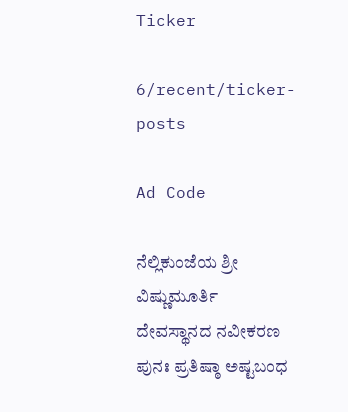Ticker

6/recent/ticker-posts

Ad Code

ನೆಲ್ಲಿಕುಂಜೆಯ ಶ್ರೀ ವಿಷ್ಣುಮೂರ್ತಿ ದೇವಸ್ಥಾನದ ನವೀಕರಣ ಪುನಃ ಪ್ರತಿಷ್ಠಾ ಅಷ್ಟಬಂಧ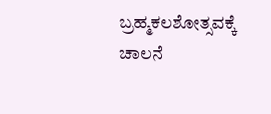ಬ್ರಹ್ಮಕಲಶೋತ್ಸವಕ್ಕೆ ಚಾಲನೆ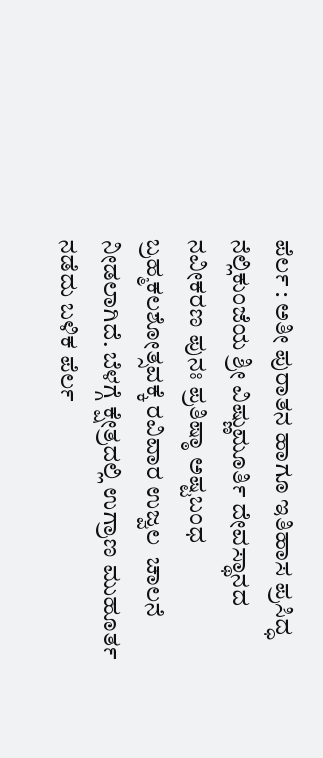ಪೆರ್ಲ : ಅತೀ ಪುರಾತನ ಹಾಗೂ ಇತಿಹಾಸ ಪ್ರಸಿದ್ಧ ನೆಲ್ಲಿಕುಂಜೆಯ ಶ್ರೀ ವಿಷ್ಣುಮೂರ್ತಿ ದೇವಸ್ಥಾನದ ನವೀಕರಣ ಪುನಃ ಪ್ರತಿಷ್ಠಾ ಅಷ್ಟಬಂಧ ಬ್ರಹ್ಮಕಲಶೋತ್ಸವಕ್ಕೆ ರವಿವಾರ ಉಜ್ವಲ  ಚಾಲನೆ ನೀಡಲಾಗಿದೆ. ಬೆಳಗ್ಗೆ ಕ್ಷೇತ್ರದಲ್ಲಿ ಉಗ್ರಾಣ ಮುಹೂರ್ತ ನಡೆದು ಬಳಿಕ ಪೆರ್ಲ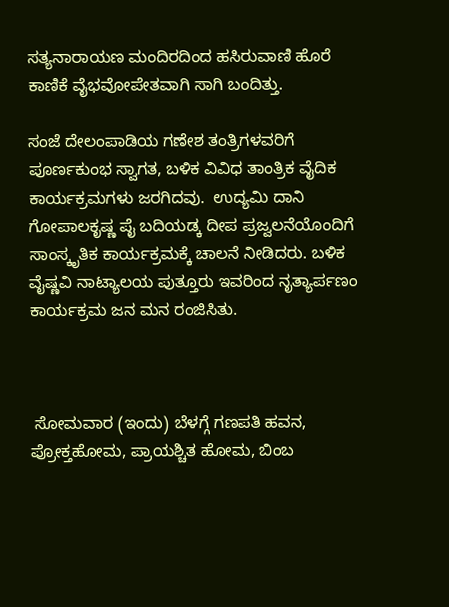ಸತ್ಯನಾರಾಯಣ ಮಂದಿರದಿಂದ ಹಸಿರುವಾಣಿ ಹೊರೆ ಕಾಣಿಕೆ ವೈಭವೋಪೇತವಾಗಿ ಸಾಗಿ ಬಂದಿತ್ತು.

ಸಂಜೆ ದೇಲಂಪಾಡಿಯ ಗಣೇಶ ತಂತ್ರಿಗಳವರಿಗೆ ಪೂರ್ಣಕುಂಭ ಸ್ವಾಗತ, ಬಳಿಕ ವಿವಿಧ ತಾಂತ್ರಿಕ ವೈದಿಕ ಕಾರ್ಯಕ್ರಮಗಳು ಜರಗಿದವು.  ಉದ್ಯಮಿ ದಾನಿ ಗೋಪಾಲಕೃಷ್ಣ ಪೈ ಬದಿಯಡ್ಕ ದೀಪ ಪ್ರಜ್ವಲನೆಯೊಂದಿಗೆ ಸಾಂಸ್ಕೃತಿಕ ಕಾರ್ಯಕ್ರಮಕ್ಕೆ ಚಾಲನೆ ನೀಡಿದರು. ಬಳಿಕ ವೈಷ್ಣವಿ ನಾಟ್ಯಾಲಯ ಪುತ್ತೂರು ಇವರಿಂದ ನೃತ್ಯಾರ್ಪಣಂ ಕಾರ್ಯಕ್ರಮ‌ ಜನ ಮನ ರಂಜಿಸಿತು.



 ಸೋಮವಾರ (ಇಂದು) ಬೆಳಗ್ಗೆ ಗಣಪತಿ ಹವನ, ಪ್ರೋಕ್ತಹೋಮ, ಪ್ರಾಯಶ್ಚಿತ ಹೋಮ, ಬಿಂಬ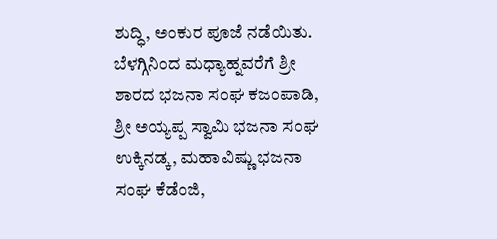ಶುದ್ಧಿ, ಅಂಕುರ ಪೂಜೆ ನಡೆಯಿತು. ಬೆಳಗ್ಗಿನಿಂದ ಮಧ್ಯಾಹ್ನವರೆಗೆ ಶ್ರೀ ಶಾರದ ಭಜನಾ ಸಂಘ ಕಜಂಪಾಡಿ, ಶ್ರೀ ಅಯ್ಯಪ್ಪ ಸ್ವಾಮಿ ಭಜನಾ ಸಂಘ ಉಕ್ಕಿನಡ್ಕ, ಮಹಾವಿಷ್ಣು ಭಜನಾ ಸಂಘ ಕೆಡೆಂಜಿ,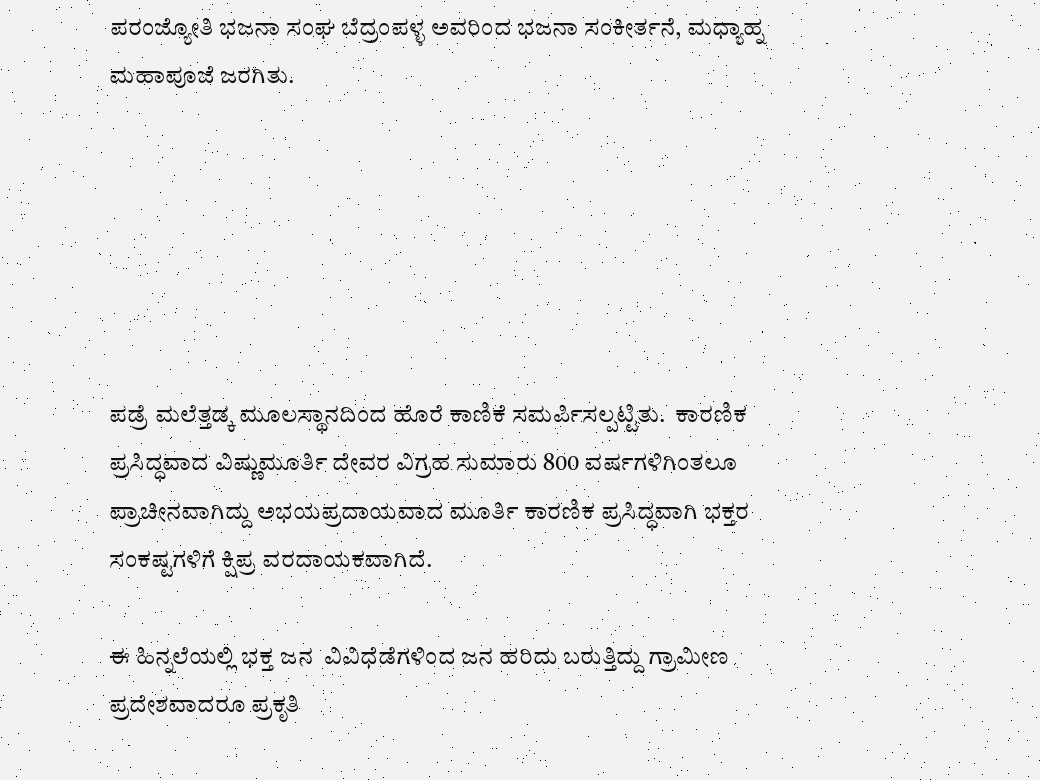ಪರಂಜ್ಯೋತಿ ಭಜನಾ ಸಂಘ ಬೆದ್ರಂಪಳ್ಳ ಅವರಿಂದ ಭಜನಾ ಸಂಕೀರ್ತನೆ, ಮಧ್ಯಾಹ್ನ  ಮಹಾಪೂಜೆ ಜರಗಿತು.






ಪಡ್ರೆ ಮಲೆತ್ತಡ್ಕ ಮೂಲಸ್ಥಾನದಿಂದ ಹೊರೆ ಕಾಣಿಕೆ ಸಮರ್ಪಿಸಲ್ಪಟ್ಟಿತು.  ಕಾರಣಿಕ ಪ್ರಸಿದ್ಧವಾದ ವಿಷ್ಣುಮೂರ್ತಿ ದೇವರ ವಿಗ್ರಹ ಸುಮಾರು 800 ವರ್ಷಗಳಿಗಿಂತಲೂ ಪ್ರಾಚೀನವಾಗಿದ್ದು ಅಭಯಪ್ರದಾಯವಾದ ಮೂರ್ತಿ ಕಾರಣಿಕ ಪ್ರಸಿದ್ಧವಾಗಿ ಭಕ್ತರ ಸಂಕಷ್ಟಗಳಿಗೆ ಕ್ಷಿಪ್ರ ವರದಾಯಕವಾಗಿದೆ.

ಈ ಹಿನ್ನಲೆಯಲ್ಲಿ ಭಕ್ತ ಜನ  ವಿವಿಧೆಡೆಗಳಿಂದ ಜನ ಹರಿದು ಬರುತ್ತಿದ್ದು ಗ್ರಾಮೀಣ ಪ್ರದೇಶವಾದರೂ ಪ್ರಕೃತಿ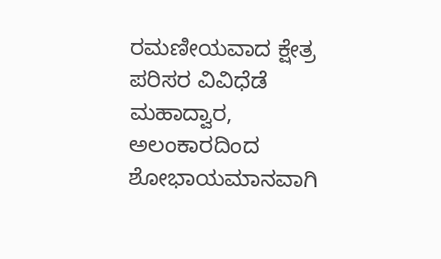ರಮಣೀಯವಾದ ಕ್ಷೇತ್ರ ಪರಿಸರ ವಿವಿಧೆಡೆ ಮಹಾದ್ವಾರ, ಅಲಂಕಾರದಿಂದ ಶೋಭಾಯಮಾನವಾಗಿ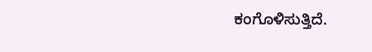ಕಂಗೊಳಿಸುತ್ತಿದೆ.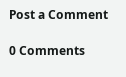Post a Comment

0 Comments